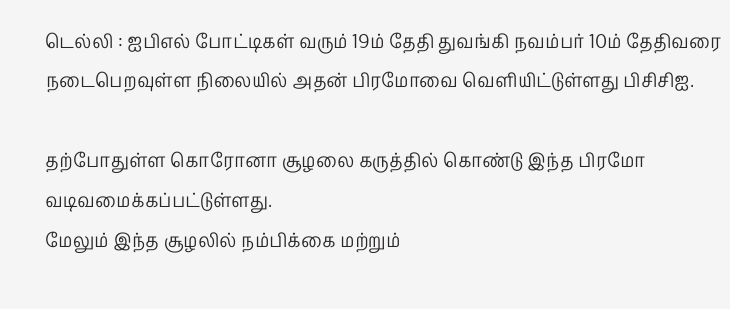டெல்லி : ஐபிஎல் போட்டிகள் வரும் 19ம் தேதி துவங்கி நவம்பர் 10ம் தேதிவரை நடைபெறவுள்ள நிலையில் அதன் பிரமோவை வெளியிட்டுள்ளது பிசிசிஐ.

தற்போதுள்ள கொரோனா சூழலை கருத்தில் கொண்டு இந்த பிரமோ வடிவமைக்கப்பட்டுள்ளது.
மேலும் இந்த சூழலில் நம்பிக்கை மற்றும்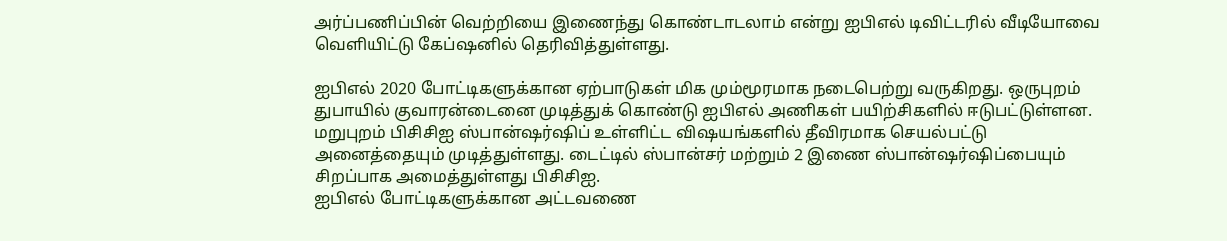அர்ப்பணிப்பின் வெற்றியை இணைந்து கொண்டாடலாம் என்று ஐபிஎல் டிவிட்டரில் வீடியோவை வெளியிட்டு கேப்ஷனில் தெரிவித்துள்ளது.

ஐபிஎல் 2020 போட்டிகளுக்கான ஏற்பாடுகள் மிக மும்மூரமாக நடைபெற்று வருகிறது. ஒருபுறம் துபாயில் குவாரன்டைனை முடித்துக் கொண்டு ஐபிஎல் அணிகள் பயிற்சிகளில் ஈடுபட்டுள்ளன. மறுபுறம் பிசிசிஐ ஸ்பான்ஷர்ஷிப் உள்ளிட்ட விஷயங்களில் தீவிரமாக செயல்பட்டு அனைத்தையும் முடித்துள்ளது. டைட்டில் ஸ்பான்சர் மற்றும் 2 இணை ஸ்பான்ஷர்ஷிப்பையும் சிறப்பாக அமைத்துள்ளது பிசிசிஐ.
ஐபிஎல் போட்டிகளுக்கான அட்டவணை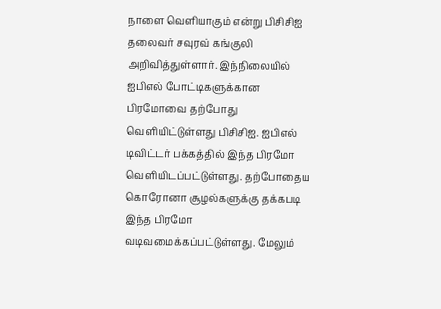நாளை வெளியாகும் என்று பிசிசிஐ தலைவர் சவுரவ் கங்குலி அறிவித்துள்ளார். இந்நிலையில் ஐபிஎல் போட்டிகளுக்கான பிரமோவை தற்போது வெளியிட்டுள்ளது பிசிசிஐ. ஐபிஎல் டிவிட்டர் பக்கத்தில் இந்த பிரமோ வெளியிடப்பட்டுள்ளது. தற்போதைய கொரோனா சூழல்களுக்கு தக்கபடி இந்த பிரமோ வடிவமைக்கப்பட்டுள்ளது. மேலும்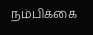நம்பிக்கை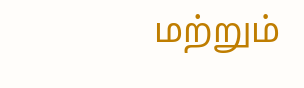மற்றும்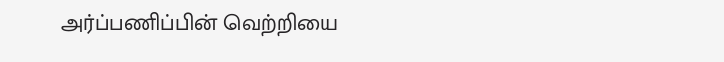அர்ப்பணிப்பின் வெற்றியை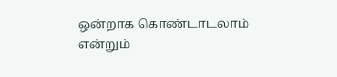ஒன்றாக கொண்டாடலாம் என்றும்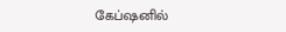கேப்ஷனில்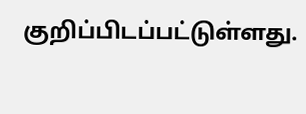குறிப்பிடப்பட்டுள்ளது.